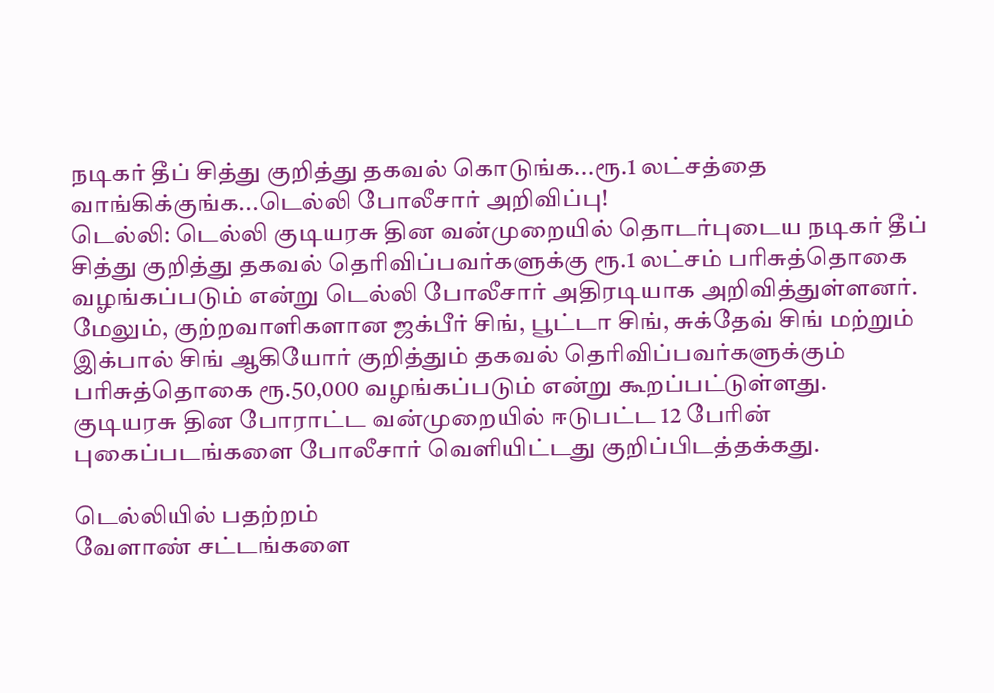நடிகர் தீப் சித்து குறித்து தகவல் கொடுங்க...ரூ.1 லட்சத்தை வாங்கிக்குங்க...டெல்லி போலீசார் அறிவிப்பு!
டெல்லி: டெல்லி குடியரசு தின வன்முறையில் தொடர்புடைய நடிகர் தீப் சித்து குறித்து தகவல் தெரிவிப்பவர்களுக்கு ரூ.1 லட்சம் பரிசுத்தொகை வழங்கப்படும் என்று டெல்லி போலீசார் அதிரடியாக அறிவித்துள்ளனர்.
மேலும், குற்றவாளிகளான ஜக்பீர் சிங், பூட்டா சிங், சுக்தேவ் சிங் மற்றும் இக்பால் சிங் ஆகியோர் குறித்தும் தகவல் தெரிவிப்பவர்களுக்கும் பரிசுத்தொகை ரூ.50,000 வழங்கப்படும் என்று கூறப்பட்டுள்ளது.
குடியரசு தின போராட்ட வன்முறையில் ஈடுபட்ட 12 பேரின் புகைப்படங்களை போலீசார் வெளியிட்டது குறிப்பிடத்தக்கது.

டெல்லியில் பதற்றம்
வேளாண் சட்டங்களை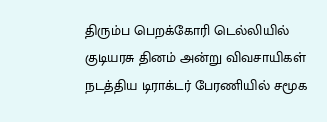திரும்ப பெறக்கோரி டெல்லியில் குடியரசு தினம் அன்று விவசாயிகள் நடத்திய டிராக்டர் பேரணியில் சமூக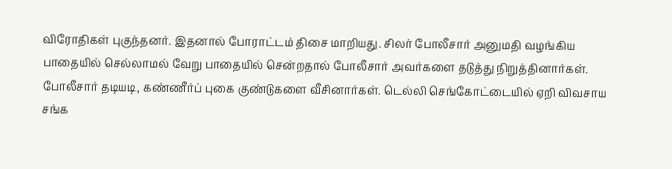விரோதிகள் புகுந்தனர். இதனால் போராட்டம் திசை மாறியது. சிலர் போலீசார் அனுமதி வழங்கிய பாதையில் செல்லாமல் வேறு பாதையில் சென்றதால் போலீசார் அவர்களை தடுத்து நிறுத்தினார்கள். போலீசார் தடியடி, கண்ணீர்ப் புகை குண்டுகளை வீசினார்கள். டெல்லி செங்கோட்டையில் ஏறி விவசாய சங்க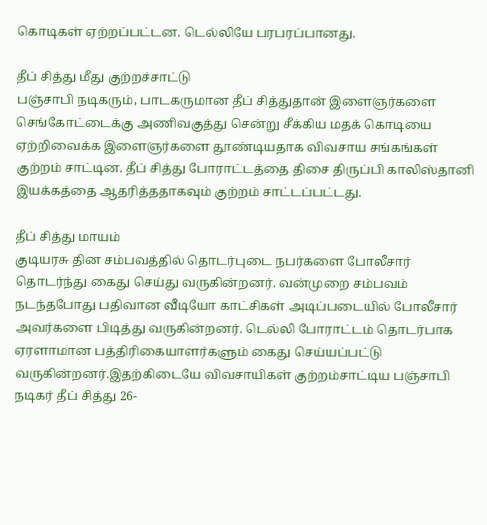கொடிகள் ஏற்றப்பட்டன. டெல்லியே பரபரப்பானது.

தீப் சித்து மீது குற்றச்சாட்டு
பஞ்சாபி நடிகரும், பாடகருமான தீப் சித்துதான் இளைஞர்களை செங்கோட்டைக்கு அணிவகுத்து சென்று சீக்கிய மதக் கொடியை ஏற்றிவைக்க இளைஞர்களை தூண்டியதாக விவசாய சங்கங்கள் குற்றம் சாட்டின. தீப் சித்து போராட்டத்தை திசை திருப்பி காலிஸ்தானி இயக்கத்தை ஆதரித்ததாகவும் குற்றம் சாட்டப்பட்டது.

தீப் சித்து மாயம்
குடியரசு தின சம்பவத்தில் தொடர்புடை நபர்களை போலீசார் தொடர்ந்து கைது செய்து வருகின்றனர். வன்முறை சம்பவம் நடந்தபோது பதிவான வீடியோ காட்சிகள் அடிப்படையில் போலீசார் அவர்களை பிடித்து வருகின்றனர். டெல்லி போராட்டம் தொடர்பாக ஏரளாமான பத்திரிகையாளர்களும் கைது செய்யப்பட்டு வருகின்றனர்.இதற்கிடையே விவசாயிகள் குற்றம்சாட்டிய பஞ்சாபி நடிகர் தீப் சித்து 26-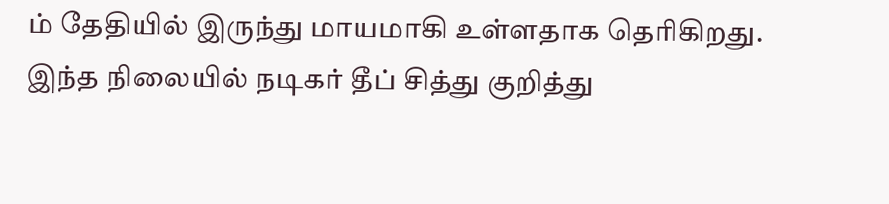ம் தேதியில் இருந்து மாயமாகி உள்ளதாக தெரிகிறது. இந்த நிலையில் நடிகர் தீப் சித்து குறித்து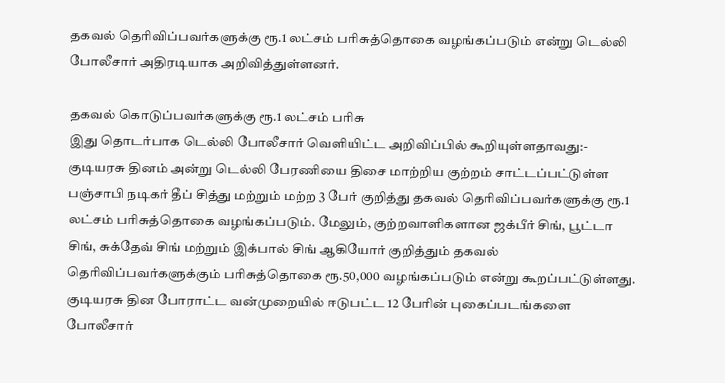தகவல் தெரிவிப்பவர்களுக்கு ரூ.1 லட்சம் பரிசுத்தொகை வழங்கப்படும் என்று டெல்லி போலீசார் அதிரடியாக அறிவித்துள்ளனர்.

தகவல் கொடுப்பவர்களுக்கு ரூ.1 லட்சம் பரிசு
இது தொடர்பாக டெல்லி போலீசார் வெளியிட்ட அறிவிப்பில் கூறியுள்ளதாவது:- குடியரசு தினம் அன்று டெல்லி பேரணியை திசை மாற்றிய குற்றம் சாட்டப்பட்டுள்ள பஞ்சாபி நடிகர் தீப் சித்து மற்றும் மற்ற 3 பேர் குறித்து தகவல் தெரிவிப்பவர்களுக்கு ரூ.1 லட்சம் பரிசுத்தொகை வழங்கப்படும். மேலும், குற்றவாளிகளான ஜக்பீர் சிங், பூட்டா சிங், சுக்தேவ் சிங் மற்றும் இக்பால் சிங் ஆகியோர் குறித்தும் தகவல் தெரிவிப்பவர்களுக்கும் பரிசுத்தொகை ரூ.50,000 வழங்கப்படும் என்று கூறப்பட்டுள்ளது. குடியரசு தின போராட்ட வன்முறையில் ஈடுபட்ட 12 பேரின் புகைப்படங்களை போலீசார்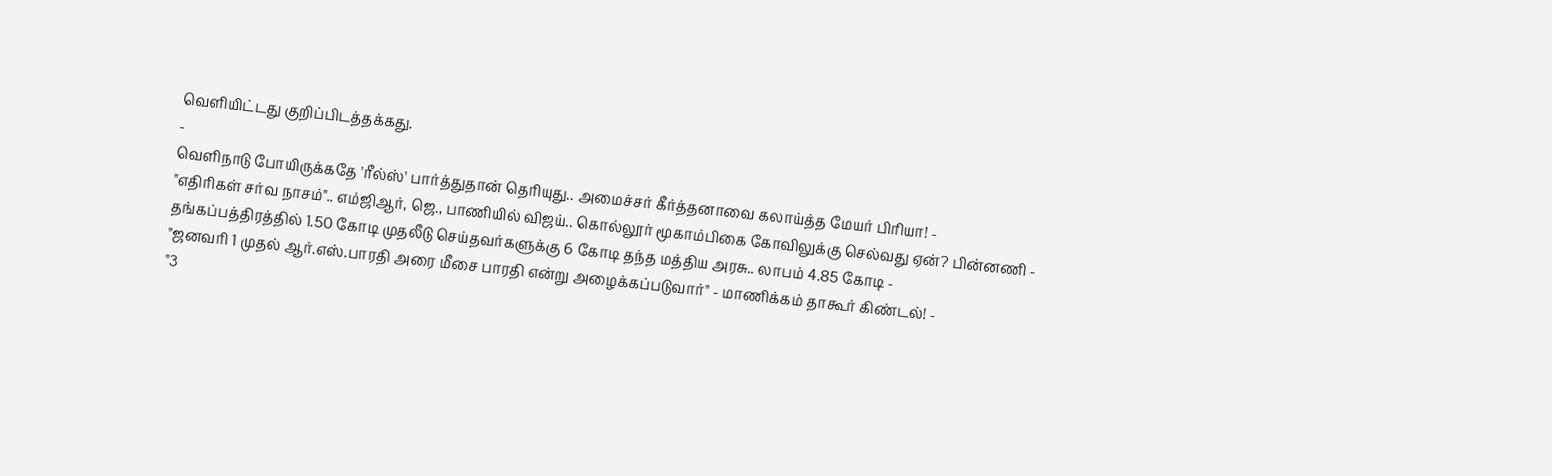வெளியிட்டது குறிப்பிடத்தக்கது.
-
வெளிநாடு போயிருக்கதே 'ரீல்ஸ்' பார்த்துதான் தெரியுது.. அமைச்சர் கீர்த்தனாவை கலாய்த்த மேயர் பிரியா! -
"எதிரிகள் சர்வ நாசம்".. எம்ஜிஆர், ஜெ., பாணியில் விஜய்.. கொல்லூர் மூகாம்பிகை கோவிலுக்கு செல்வது ஏன்? பின்னணி -
தங்கப்பத்திரத்தில் 1.50 கோடி முதலீடு செய்தவர்களுக்கு 6 கோடி தந்த மத்திய அரசு.. லாபம் 4.85 கோடி -
"ஜனவரி 1 முதல் ஆர்.எஸ்.பாரதி அரை மீசை பாரதி என்று அழைக்கப்படுவார்" - மாணிக்கம் தாகூர் கிண்டல்! -
"3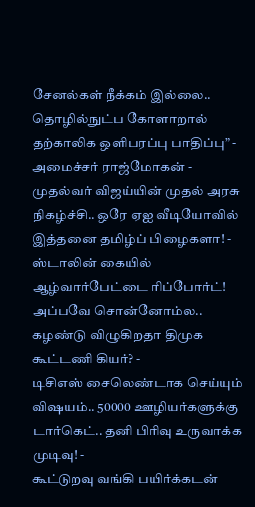சேனல்கள் நீக்கம் இல்லை.. தொழில்நுட்ப கோளாறால் தற்காலிக ஒளிபரப்பு பாதிப்பு” - அமைச்சர் ராஜ்மோகன் -
முதல்வர் விஜய்யின் முதல் அரசு நிகழ்ச்சி.. ஒரே ஏஐ வீடியோவில் இத்தனை தமிழ்ப் பிழைகளா! -
ஸ்டாலின் கையில் ஆழ்வார்பேட்டை ரிப்போர்ட்! அப்பவே சொன்னோம்ல.. கழண்டு விழுகிறதா திமுக கூட்டணி கியர்? -
டிசிஎஸ் சைலெண்டாக செய்யும் விஷயம்.. 50000 ஊழியர்களுக்கு டார்கெட்.. தனி பிரிவு உருவாக்க முடிவு! -
கூட்டுறவு வங்கி பயிர்க்கடன்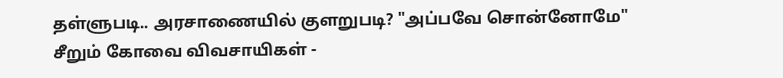தள்ளுபடி.. அரசாணையில் குளறுபடி? "அப்பவே சொன்னோமே" சீறும் கோவை விவசாயிகள் -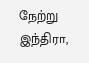நேற்று இந்திரா,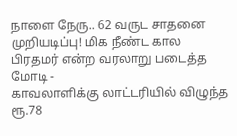நாளை நேரு.. 62 வருட சாதனை முறியடிப்பு! மிக நீண்ட கால பிரதமர் என்ற வரலாறு படைத்த மோடி -
காவலாளிக்கு லாட்டரியில் விழுந்த ரூ.78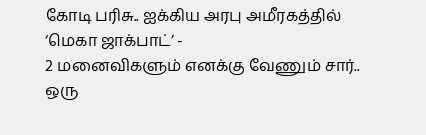கோடி பரிசு.. ஐக்கிய அரபு அமீரகத்தில் ‘மெகா ஜாக்பாட்’ -
2 மனைவிகளும் எனக்கு வேணும் சார்.. ஒரு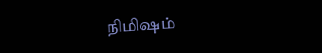நிமிஷம்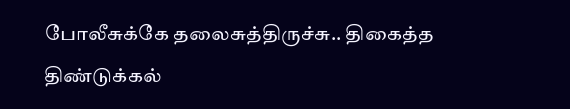போலீசுக்கே தலைசுத்திருச்சு.. திகைத்த திண்டுக்கல்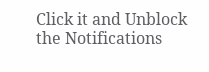Click it and Unblock the Notifications